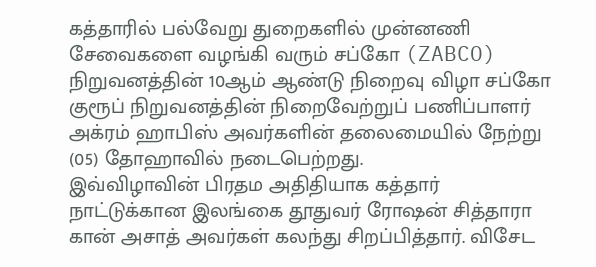கத்தாரில் பல்வேறு துறைகளில் முன்னணி சேவைகளை வழங்கி வரும் சப்கோ (ZABCO) நிறுவனத்தின் 10ஆம் ஆண்டு நிறைவு விழா சப்கோ குரூப் நிறுவனத்தின் நிறைவேற்றுப் பணிப்பாளர் அக்ரம் ஹாபிஸ் அவர்களின் தலைமையில் நேற்று (05) தோஹாவில் நடைபெற்றது.
இவ்விழாவின் பிரதம அதிதியாக கத்தார் நாட்டுக்கான இலங்கை தூதுவர் ரோஷன் சித்தாரா கான் அசாத் அவர்கள் கலந்து சிறப்பித்தார். விசேட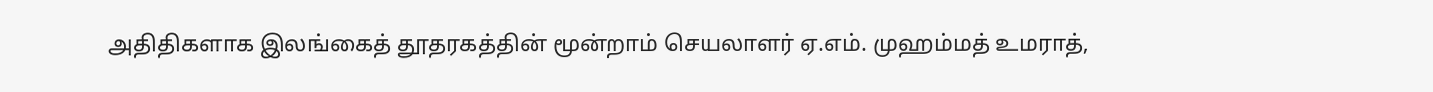அதிதிகளாக இலங்கைத் தூதரகத்தின் மூன்றாம் செயலாளர் ஏ.எம். முஹம்மத் உமராத்,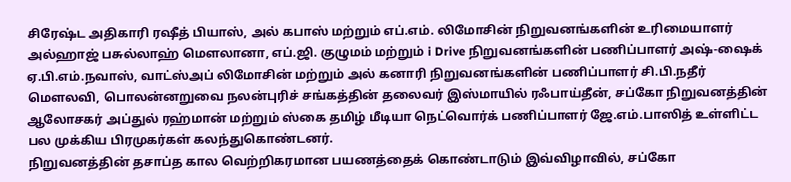சிரேஷ்ட அதிகாரி ரஷீத் பியாஸ், அல் கபாஸ் மற்றும் எப்.எம். லிமோசின் நிறுவனங்களின் உரிமையாளர் அல்ஹாஜ் பசுல்லாஹ் மௌலானா, எப்.ஜி. குழுமம் மற்றும் i Drive நிறுவனங்களின் பணிப்பாளர் அஷ்-ஷைக் ஏ.பி.எம்.நவாஸ், வாட்ஸ்அப் லிமோசின் மற்றும் அல் கனாரி நிறுவனங்களின் பணிப்பாளர் சி.பி.நதீர் மௌலவி, பொலன்னறுவை நலன்புரிச் சங்கத்தின் தலைவர் இஸ்மாயில் ரஃபாய்தீன், சப்கோ நிறுவனத்தின் ஆலோசகர் அப்துல் ரஹ்மான் மற்றும் ஸ்கை தமிழ் மீடியா நெட்வொர்க் பணிப்பாளர் ஜே.எம்.பாஸித் உள்ளிட்ட பல முக்கிய பிரமுகர்கள் கலந்துகொண்டனர்.
நிறுவனத்தின் தசாப்த கால வெற்றிகரமான பயணத்தைக் கொண்டாடும் இவ்விழாவில், சப்கோ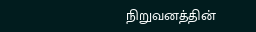நிறுவனத்தின்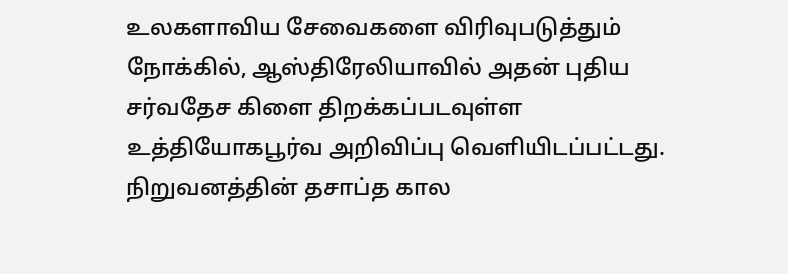உலகளாவிய சேவைகளை விரிவுபடுத்தும் நோக்கில், ஆஸ்திரேலியாவில் அதன் புதிய சர்வதேச கிளை திறக்கப்படவுள்ள உத்தியோகபூர்வ அறிவிப்பு வெளியிடப்பட்டது.
நிறுவனத்தின் தசாப்த கால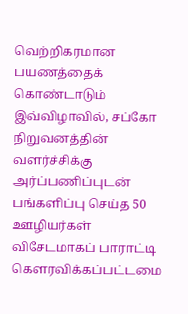வெற்றிகரமான பயணத்தைக் கொண்டாடும் இவ்விழாவில், சப்கோ நிறுவனத்தின் வளர்ச்சிக்கு அர்ப்பணிப்புடன் பங்களிப்பு செய்த 50 ஊழியர்கள் விசேடமாகப் பாராட்டி கௌரவிக்கப்பட்டமை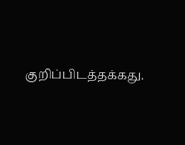குறிப்பிடத்தக்கது.